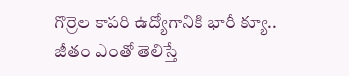గొర్రెల కాపరి ఉద్యోగానికి భారీ క్యూ.. జీతం ఎంతో తెలిస్తే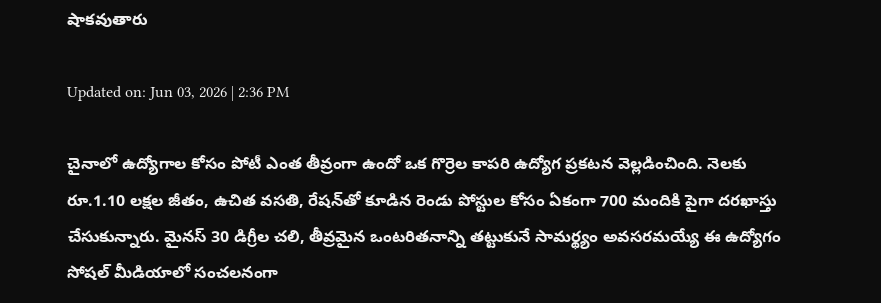షాకవుతారు

Updated on: Jun 03, 2026 | 2:36 PM

చైనాలో ఉద్యోగాల కోసం పోటీ ఎంత తీవ్రంగా ఉందో ఒక గొర్రెల కాపరి ఉద్యోగ ప్రకటన వెల్లడించింది. నెలకు రూ.1.10 లక్షల జీతం, ఉచిత వసతి, రేషన్‌తో కూడిన రెండు పోస్టుల కోసం ఏకంగా 700 మందికి పైగా దరఖాస్తు చేసుకున్నారు. మైనస్ 30 డిగ్రీల చలి, తీవ్రమైన ఒంటరితనాన్ని తట్టుకునే సామర్థ్యం అవసరమయ్యే ఈ ఉద్యోగం సోషల్ మీడియాలో సంచలనంగా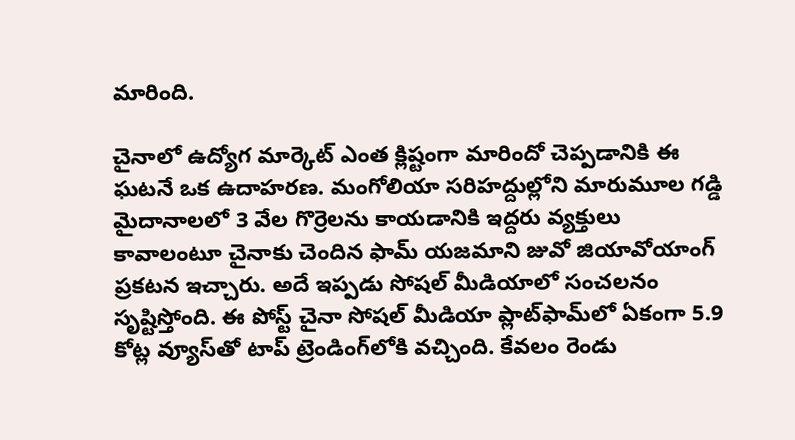మారింది.

చైనాలో ఉద్యోగ మార్కెట్ ఎంత క్లిష్టంగా మారిందో చెప్పడానికి ఈ ఘటనే ఒక ఉదాహరణ. మంగోలియా సరిహద్దుల్లోని మారుమూల గడ్డి మైదానాలలో 3 వేల గొర్రెలను కాయడానికి ఇద్దరు వ్యక్తులు కావాలంటూ చైనాకు చెందిన ఫామ్ యజమాని జువో జియావోయాంగ్ ప్రకటన ఇచ్చారు. అదే ఇప్పడు సోషల్ మీడియాలో సంచలనం సృష్టిస్తోంది. ఈ పోస్ట్ చైనా సోషల్ మీడియా ప్లాట్‌ఫామ్‌లో ఏకంగా 5.9 కోట్ల వ్యూస్‌తో టాప్ ట్రెండింగ్‌లోకి వచ్చింది. కేవలం రెండు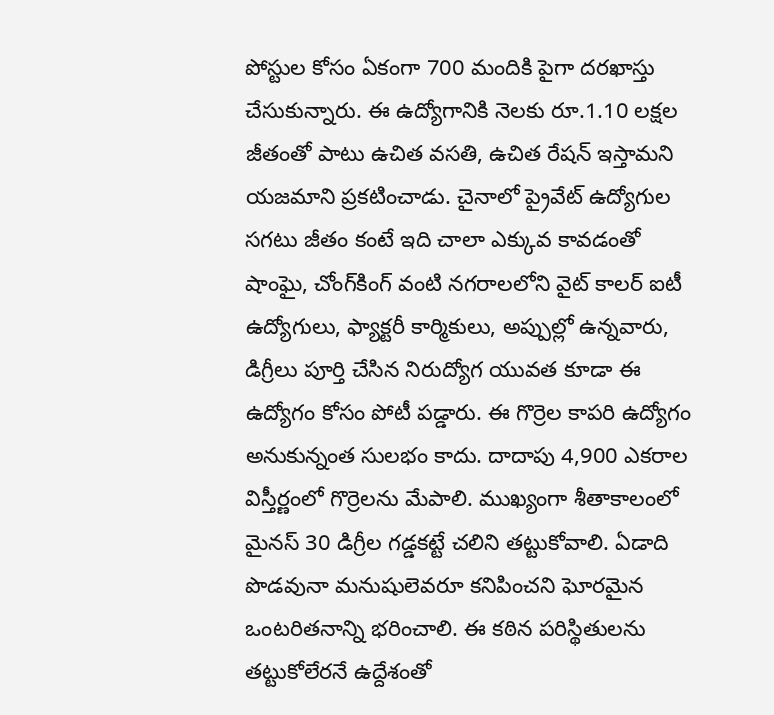పోస్టుల కోసం ఏకంగా 700 మందికి పైగా దరఖాస్తు చేసుకున్నారు. ఈ ఉద్యోగానికి నెలకు రూ.1.10 లక్షల జీతంతో పాటు ఉచిత వసతి, ఉచిత రేషన్ ఇస్తామని యజమాని ప్రకటించాడు. చైనాలో ప్రైవేట్ ఉద్యోగుల సగటు జీతం కంటే ఇది చాలా ఎక్కువ కావడంతో షాంఘై, చోంగ్‌కింగ్ వంటి నగరాలలోని వైట్ కాలర్ ఐటీ ఉద్యోగులు, ఫ్యాక్టరీ కార్మికులు, అప్పుల్లో ఉన్నవారు, డిగ్రీలు పూర్తి చేసిన నిరుద్యోగ యువత కూడా ఈ ఉద్యోగం కోసం పోటీ పడ్డారు. ఈ గొర్రెల కాపరి ఉద్యోగం అనుకున్నంత సులభం కాదు. దాదాపు 4,900 ఎకరాల విస్తీర్ణంలో గొర్రెలను మేపాలి. ముఖ్యంగా శీతాకాలంలో మైనస్ 30 డిగ్రీల గడ్డకట్టే చలిని తట్టుకోవాలి. ఏడాది పొడవునా మనుషులెవరూ కనిపించని ఘోరమైన ఒంటరితనాన్ని భరించాలి. ఈ కఠిన పరిస్థితులను తట్టుకోలేరనే ఉద్దేశంతో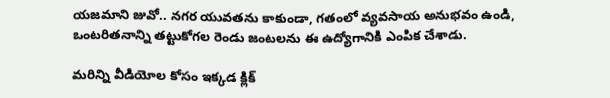యజమాని జువో.. నగర యువతను కాకుండా, గతంలో వ్యవసాయ అనుభవం ఉండి, ఒంటరితనాన్ని తట్టుకోగల రెండు జంటలను ఈ ఉద్యోగానికి ఎంపిక చేశాడు.

మరిన్ని వీడియోల కోసం ఇక్కడ క్లిక్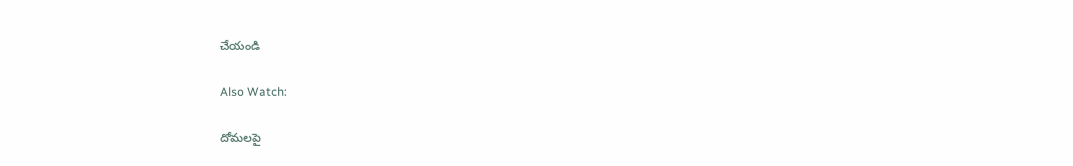చేయండి

Also Watch:

దోమలపై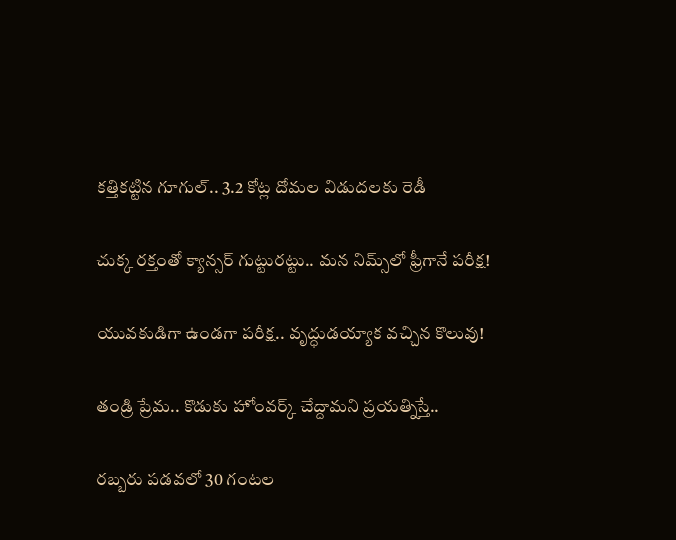కత్తికట్టిన గూగుల్.. 3.2 కోట్ల దోమల విడుదలకు రెడీ

చుక్క రక్తంతో క్యాన్సర్‌ గుట్టురట్టు.. మన నిమ్స్‌లో ఫ్రీగానే పరీక్ష!

యువకుడిగా ఉండగా పరీక్ష.. వృద్ధుడయ్యాక వచ్చిన కొలువు!

తండ్రి ప్రేమ.. కొడుకు హోంవర్క్‌ చేద్దామని ప్రయత్నిస్తే..

రబ్బరు పడవలో 30 గంటల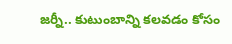జర్నీ.. కుటుంబాన్ని కలవడం కోసం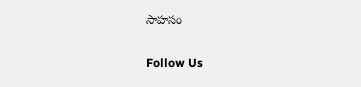సాహసం

Follow Us